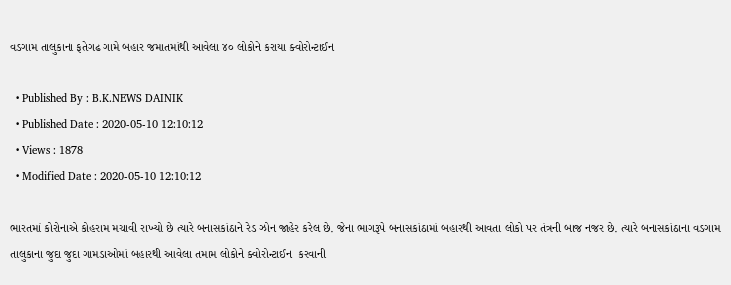વડગામ તાલુકાના ફતેગઢ ગામે બહાર જમાતમાંથી આવેલા ૪૦ લોકોને કરાયા ક્વોરોન્ટાઈન

  • Published By : B.K.NEWS DAINIK
  • Published Date : 2020-05-10 12:10:12
  • Views : 1878
  • Modified Date : 2020-05-10 12:10:12

ભારતમાં કોરોનાએ કોહરામ મચાવી રાખ્યો છે ત્યારે બનાસકાંઠાને રેડ ઝોન જાહેર કરેલ છે. જેના ભાગરૂપે બનાસકાંઠામાં બહારથી આવતા લોકો પર તંત્રની બાજ નજર છે. ત્યારે બનાસકાંઠાના વડગામ તાલુકાના જુદા જુદા ગામડાઓમાં બહારથી આવેલા તમામ લોકોને ક્વોરોન્ટાઈન  કરવાની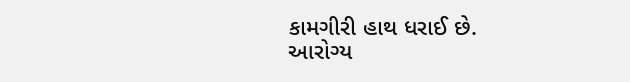કામગીરી હાથ ધરાઈ છે.
આરોગ્ય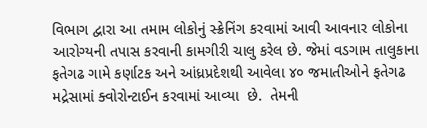વિભાગ દ્વારા આ તમામ લોકોનું સ્ક્રેનિંગ કરવામાં આવી આવનાર લોકોના આરોગ્યની તપાસ કરવાની કામગીરી ચાલુ કરેલ છે. જેમાં વડગામ તાલુકાના ફતેગઢ ગામે કર્ણાટક અને આંધ્રપ્રદેશથી આવેલા ૪૦ જમાતીઓને ફતેગઢ મદ્રેસામાં ક્વોરોન્ટાઈન કરવામાં આવ્યા  છે.  તેમની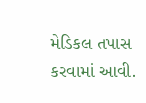મેડિકલ તપાસ કરવામાં આવી.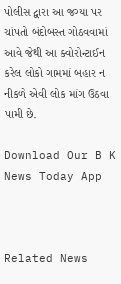પોલીસ દ્વારા આ જગ્યા પર ચાંપતો બંદોબસ્ત ગોઠવવામાં આવે જેથી આ ક્વોરોન્ટાઈન કરેલ લોકો ગામમાં બહાર ન નીકળે એવી લોક માંગ ઉઠવા પામી છે.

Download Our B K News Today App



Related News